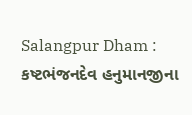Salangpur Dham : કષ્ટભંજનદેવ હનુમાનજીના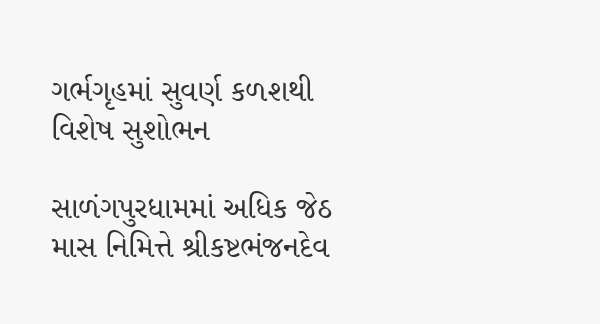ગર્ભગૃહમાં સુવર્ણ કળશથી વિશેષ સુશોભન

સાળંગપુરધામમાં અધિક જેઠ માસ નિમિત્તે શ્રીકષ્ટભંજનદેવ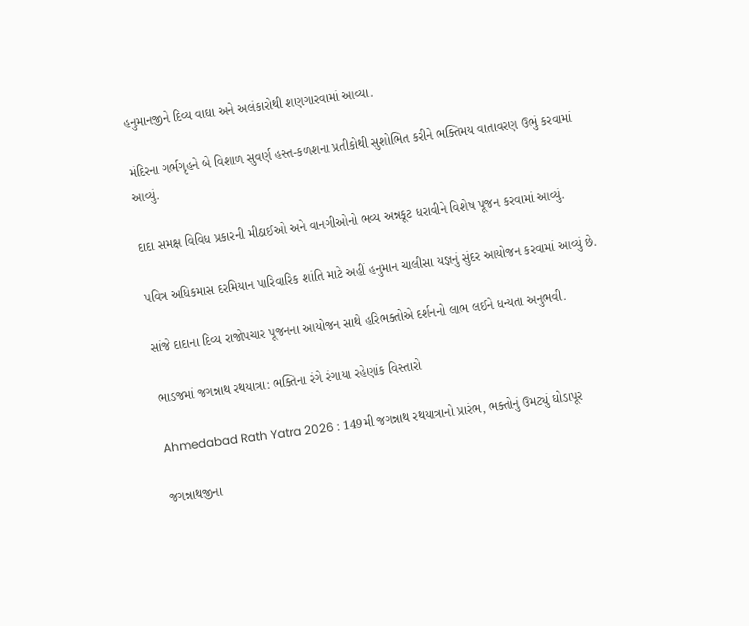હનુમાનજીને દિવ્ય વાઘા અને અલંકારોથી શણગારવામાં આવ્યા.

મંદિરના ગર્ભગૃહને બે વિશાળ સુવર્ણ હસ્ત-કળશના પ્રતીકોથી સુશોભિત કરીને ભક્તિમય વાતાવરણ ઉભું કરવામાં આવ્યું.

દાદા સમક્ષ વિવિધ પ્રકારની મીઠાઈઓ અને વાનગીઓનો ભવ્ય અન્નકૂટ ધરાવીને વિશેષ પૂજન કરવામાં આવ્યું.

પવિત્ર અધિકમાસ દરમિયાન પારિવારિક શાંતિ માટે અહીં હનુમાન ચાલીસા યજ્ઞનું સુંદર આયોજન કરવામાં આવ્યું છે.

સાંજે દાદાના દિવ્ય રાજોપચાર પૂજનના આયોજન સાથે હરિભક્તોએ દર્શનનો લાભ લઈને ધન્યતા અનુભવી.

ભાડજમાં જગન્નાથ રથયાત્રા: ભક્તિના રંગે રંગાયા રહેણાંક વિસ્તારો

Ahmedabad Rath Yatra 2026 : 149મી જગન્નાથ રથયાત્રાનો પ્રારંભ, ભક્તોનું ઉમટ્યું ઘોડાપૂર

જગન્નાથજીના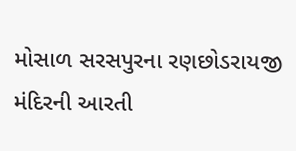મોસાળ સરસપુરના રણછોડરાયજી મંદિરની આરતી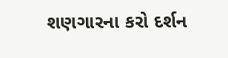શણગારના કરો દર્શન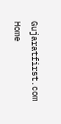Gujaratfirst.com Home